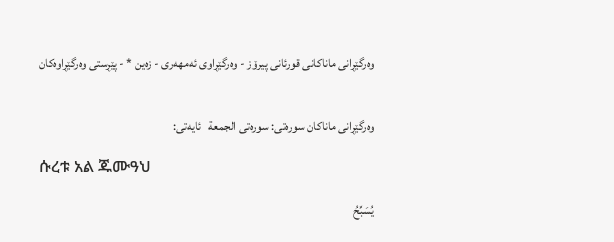وه‌رگێڕانی ماناكانی قورئانی پیرۆز - وەرگێڕاوی ئەمهەری - زەین * - پێڕستی وه‌رگێڕاوه‌كان


وه‌رگێڕانی ماناكان سوره‌تی: سورەتی الجمعة   ئایه‌تی:

ሱረቱ አል ጁሙዓህ

يُسَبِّحُ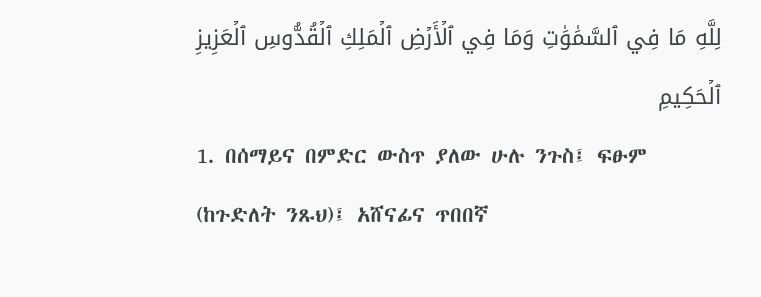لِلَّهِ مَا فِي ٱلسَّمَٰوَٰتِ وَمَا فِي ٱلۡأَرۡضِ ٱلۡمَلِكِ ٱلۡقُدُّوسِ ٱلۡعَزِيزِ ٱلۡحَكِيمِ
1. በሰማይና በምድር ውስጥ ያለው ሁሉ ንጉስ፤ ፍፁም (ከጉድለት ንጹህ)፤ አሸናፊና ጥበበኛ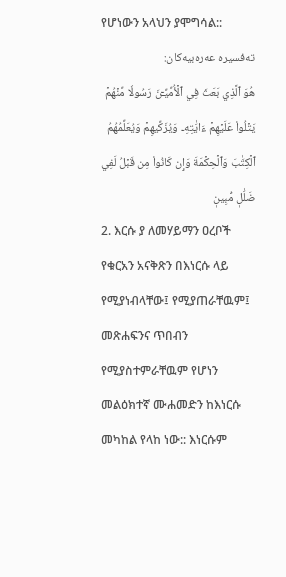የሆነውን አላህን ያሞግሳል::
تەفسیرە عەرەبیەکان:
هُوَ ٱلَّذِي بَعَثَ فِي ٱلۡأُمِّيِّـۧنَ رَسُولٗا مِّنۡهُمۡ يَتۡلُواْ عَلَيۡهِمۡ ءَايَٰتِهِۦ وَيُزَكِّيهِمۡ وَيُعَلِّمُهُمُ ٱلۡكِتَٰبَ وَٱلۡحِكۡمَةَ وَإِن كَانُواْ مِن قَبۡلُ لَفِي ضَلَٰلٖ مُّبِينٖ
2. እርሱ ያ ለመሃይማን ዐረቦች የቁርአን አናቅጽን በእነርሱ ላይ የሚያነብላቸው፤ የሚያጠራቸዉም፤ መጽሐፍንና ጥበብን የሚያስተምራቸዉም የሆነን መልዕክተኛ ሙሐመድን ከእነርሱ መካከል የላከ ነው:: እነርሱም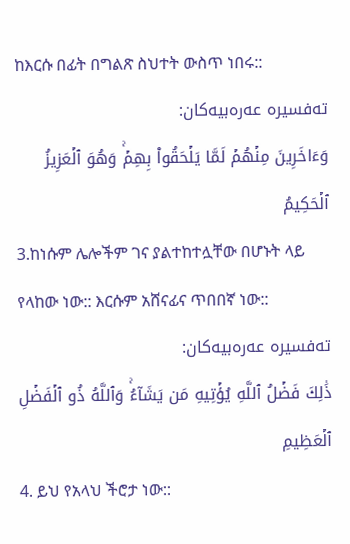ከእርሱ በፊት በግልጽ ስህተት ውስጥ ነበሩ::
تەفسیرە عەرەبیەکان:
وَءَاخَرِينَ مِنۡهُمۡ لَمَّا يَلۡحَقُواْ بِهِمۡۚ وَهُوَ ٱلۡعَزِيزُ ٱلۡحَكِيمُ
3.ከነሱም ሌሎችም ገና ያልተከተሏቸው በሆኑት ላይ የላከው ነው:: እርሱም አሸናፊና ጥበበኛ ነው::
تەفسیرە عەرەبیەکان:
ذَٰلِكَ فَضۡلُ ٱللَّهِ يُؤۡتِيهِ مَن يَشَآءُۚ وَٱللَّهُ ذُو ٱلۡفَضۡلِ ٱلۡعَظِيمِ
4. ይህ የአላህ ችሮታ ነው::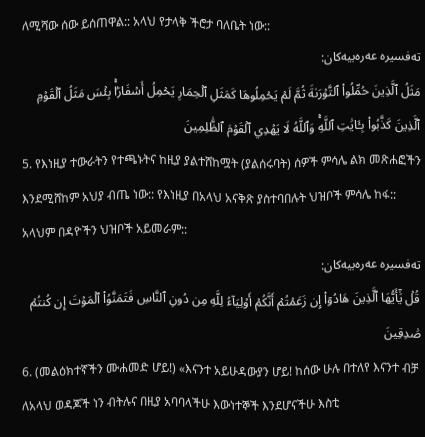ለሚሻው ሰው ይሰጠዋል:: አላህ የታላቅ ችሮታ ባለቤት ነው::
تەفسیرە عەرەبیەکان:
مَثَلُ ٱلَّذِينَ حُمِّلُواْ ٱلتَّوۡرَىٰةَ ثُمَّ لَمۡ يَحۡمِلُوهَا كَمَثَلِ ٱلۡحِمَارِ يَحۡمِلُ أَسۡفَارَۢاۚ بِئۡسَ مَثَلُ ٱلۡقَوۡمِ ٱلَّذِينَ كَذَّبُواْ بِـَٔايَٰتِ ٱللَّهِۚ وَٱللَّهُ لَا يَهۡدِي ٱلۡقَوۡمَ ٱلظَّٰلِمِينَ
5. የእነዚያ ተውራትን የተጫኑትና ከዚያ ያልተሸከሟት (ያልሰሩባት) ሰዎች ምሳሌ ልክ መጽሐፎችን እንደሚሸከም አህያ ብጤ ነው:: የእነዚያ በአላህ አናቅጽ ያስተባበሉት ህዝቦች ምሳሌ ከፋ:: አላህም በዳዮችን ህዝቦች አይመራም::
تەفسیرە عەرەبیەکان:
قُلۡ يَٰٓأَيُّهَا ٱلَّذِينَ هَادُوٓاْ إِن زَعَمۡتُمۡ أَنَّكُمۡ أَوۡلِيَآءُ لِلَّهِ مِن دُونِ ٱلنَّاسِ فَتَمَنَّوُاْ ٱلۡمَوۡتَ إِن كُنتُمۡ صَٰدِقِينَ
6. (መልዕክተኛችን ሙሐመድ ሆይ!) «እናንተ አይሁዳውያን ሆይ! ከሰው ሁሉ በተለየ እናንተ ብቻ ለአላህ ወዳጆች ነን ብትሉና በዚያ አባባላችሁ እውነተኞች እንደሆናችሁ እስቲ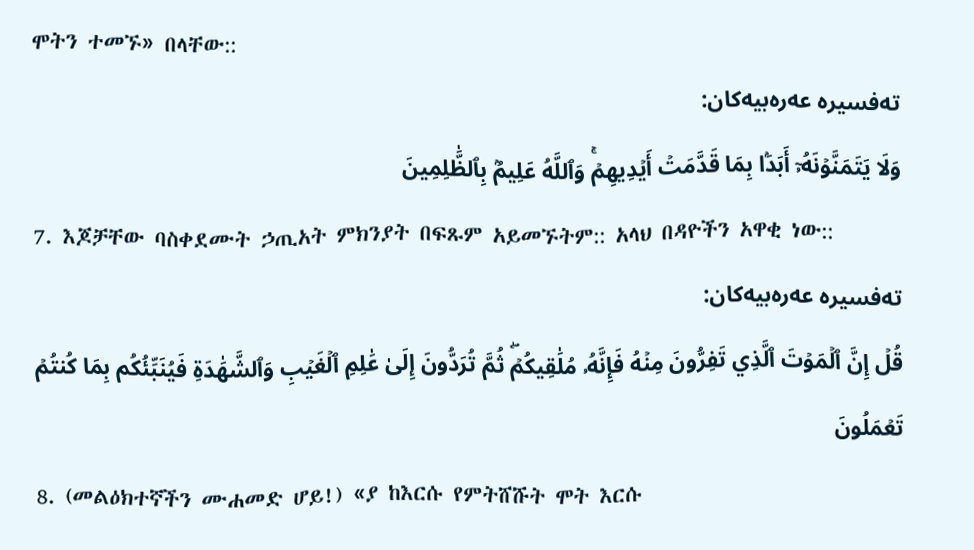ሞትን ተመኙ» በላቸው::
تەفسیرە عەرەبیەکان:
وَلَا يَتَمَنَّوۡنَهُۥٓ أَبَدَۢا بِمَا قَدَّمَتۡ أَيۡدِيهِمۡۚ وَٱللَّهُ عَلِيمُۢ بِٱلظَّٰلِمِينَ
7. እጆቻቸው ባስቀደሙት ኃጢአት ምክንያት በፍጹም አይመኙትም:: አላህ በዳዮችን አዋቂ ነው::
تەفسیرە عەرەبیەکان:
قُلۡ إِنَّ ٱلۡمَوۡتَ ٱلَّذِي تَفِرُّونَ مِنۡهُ فَإِنَّهُۥ مُلَٰقِيكُمۡۖ ثُمَّ تُرَدُّونَ إِلَىٰ عَٰلِمِ ٱلۡغَيۡبِ وَٱلشَّهَٰدَةِ فَيُنَبِّئُكُم بِمَا كُنتُمۡ تَعۡمَلُونَ
8. (መልዕክተኛችን ሙሐመድ ሆይ!) «ያ ከእርሱ የምትሸሹት ሞት እርሱ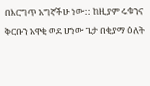በእርግጥ አግኛችሁ ነው:: ከዚያም ሩቁንና ቅርቡን አዋቂ ወደ ሆነው ጌታ በቂያማ ዕለት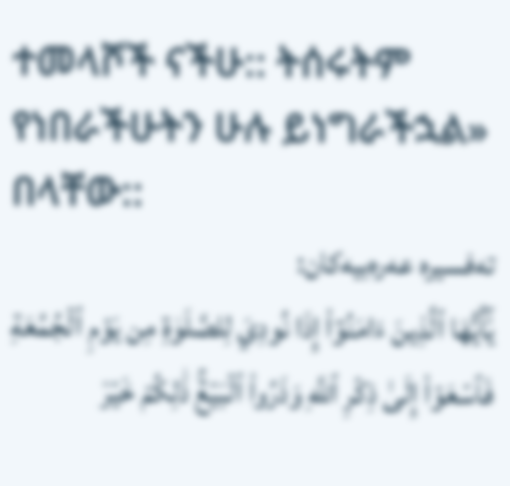ተመላሾች ናችሁ:: ትሰሩትም የነበራችሁትን ሁሉ ይነግራችኋል» በላቸው::
تەفسیرە عەرەبیەکان:
يَٰٓأَيُّهَا ٱلَّذِينَ ءَامَنُوٓاْ إِذَا نُودِيَ لِلصَّلَوٰةِ مِن يَوۡمِ ٱلۡجُمُعَةِ فَٱسۡعَوۡاْ إِلَىٰ ذِكۡرِ ٱللَّهِ وَذَرُواْ ٱلۡبَيۡعَۚ ذَٰلِكُمۡ خَيۡرٞ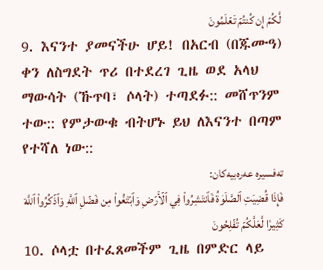لَّكُمۡ إِن كُنتُمۡ تَعۡلَمُونَ
9. እናንተ ያመናችሁ ሆይ! በአርብ (በጁሙዓ) ቀን ለስግደት ጥሪ በተደረገ ጊዜ ወደ አላህ ማውሳት (ኹጥባ፣ ሶላት) ተጣደፉ:: መሸጥንም ተው:: የምታውቁ ብትሆኑ ይህ ለእናንተ በጣም የተሻለ ነው::
تەفسیرە عەرەبیەکان:
فَإِذَا قُضِيَتِ ٱلصَّلَوٰةُ فَٱنتَشِرُواْ فِي ٱلۡأَرۡضِ وَٱبۡتَغُواْ مِن فَضۡلِ ٱللَّهِ وَٱذۡكُرُواْ ٱللَّهَ كَثِيرٗا لَّعَلَّكُمۡ تُفۡلِحُونَ
10. ሶላቷ በተፈጸመችም ጊዜ በምድር ላይ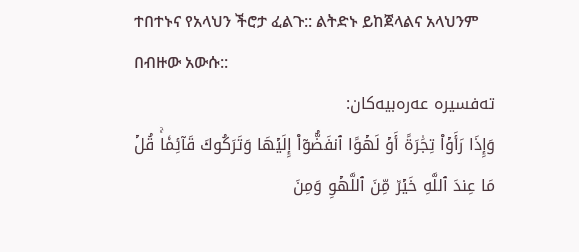ተበተኑና የአላህን ችሮታ ፈልጉ:: ልትድኑ ይከጀላልና አላህንም በብዙው አውሱ::
تەفسیرە عەرەبیەکان:
وَإِذَا رَأَوۡاْ تِجَٰرَةً أَوۡ لَهۡوًا ٱنفَضُّوٓاْ إِلَيۡهَا وَتَرَكُوكَ قَآئِمٗاۚ قُلۡ مَا عِندَ ٱللَّهِ خَيۡرٞ مِّنَ ٱللَّهۡوِ وَمِنَ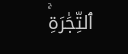ٱلتِّجَٰرَةِۚ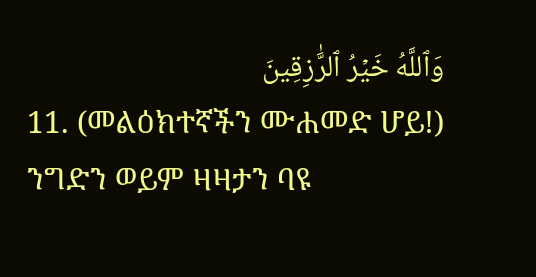وَٱللَّهُ خَيۡرُ ٱلرَّٰزِقِينَ
11. (መልዕክተኛችን ሙሐመድ ሆይ!) ንግድን ወይም ዛዛታን ባዩ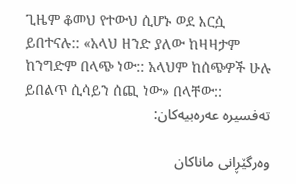ጊዜም ቆመህ የተውህ ሲሆኑ ወደ እርሷ ይበተናሉ:: «አላህ ዘንድ ያለው ከዛዛታም ከንግድም በላጭ ነው:: አላህም ከሰጭዎች ሁሉ ይበልጥ ሲሳይን ሰጪ ነው» በላቸው::
تەفسیرە عەرەبیەکان:

وه‌رگێڕانی ماناكان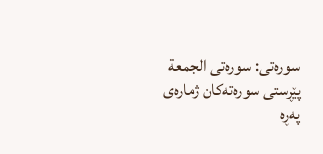سوره‌تی: سورەتی الجمعة
پێڕستی سوره‌ته‌كان ژمارەی پەڕە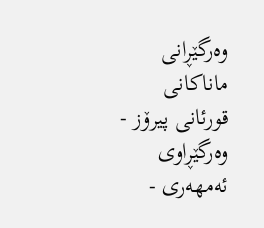وه‌رگێڕانی ماناكانی قورئانی پیرۆز - وەرگێڕاوی ئەمهەری -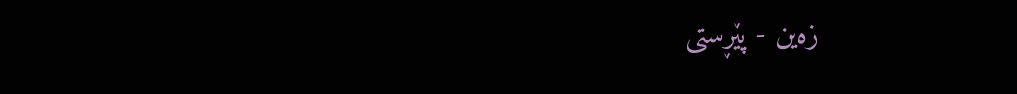زەین - پێڕستی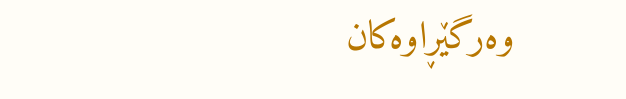وه‌رگێڕاوه‌كان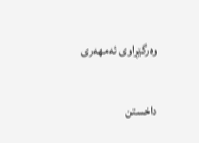وەرگێڕاوی ئەمهەری

داخستن